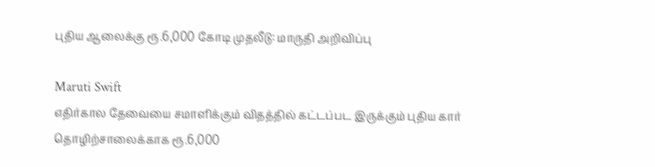புதிய ஆலைக்கு ரூ.6,000 கோடி முதலீடு: மாருதி அறிவிப்பு

Maruti Swift
எதிர்கால தேவையை சமாளிக்கும் விதத்தில் கட்டப்பட இருக்கும் புதிய கார் தொழிற்சாலைக்காக ரூ.6,000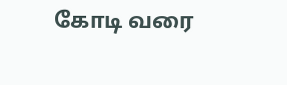கோடி வரை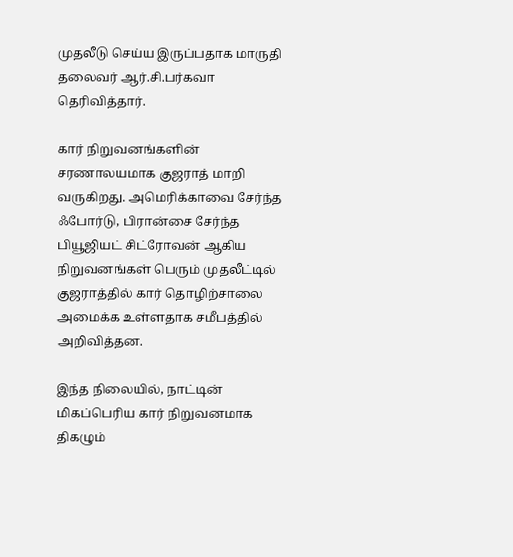முதலீடு செய்ய இருப்பதாக மாருதி தலைவர் ஆர்.சி.பர்கவா தெரிவித்தார்.

கார் நிறுவனங்களின் சரணாலயமாக குஜராத் மாறி வருகிறது. அமெரிக்காவை சேர்ந்த ஃபோர்டு, பிரான்சை சேர்ந்த பியூஜியட் சிட்ரோவன் ஆகிய நிறுவனங்கள் பெரும் முதலீட்டில் குஜராத்தில் கார் தொழிற்சாலை அமைக்க உள்ளதாக சமீபத்தில் அறிவித்தன.

இந்த நிலையில், நாட்டின் மிகப்பெரிய கார் நிறுவனமாக திகழும்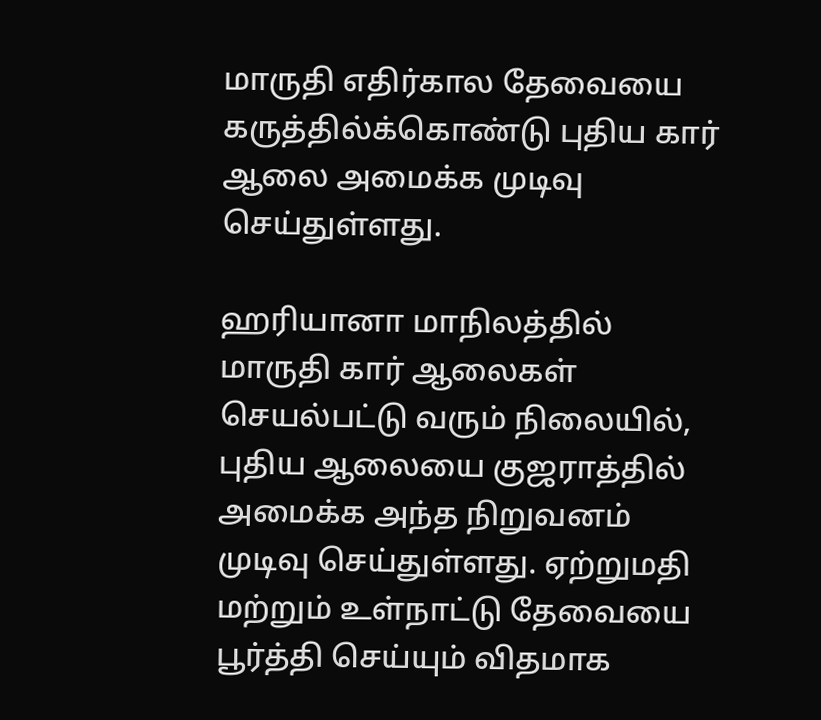மாருதி எதிர்கால தேவையை கருத்தில்க்கொண்டு புதிய கார் ஆலை அமைக்க முடிவு செய்துள்ளது.

ஹரியானா மாநிலத்தில் மாருதி கார் ஆலைகள் செயல்பட்டு வரும் நிலையில், புதிய ஆலையை குஜராத்தில் அமைக்க அந்த நிறுவனம் முடிவு செய்துள்ளது. ஏற்றுமதி மற்றும் உள்நாட்டு தேவையை பூர்த்தி செய்யும் விதமாக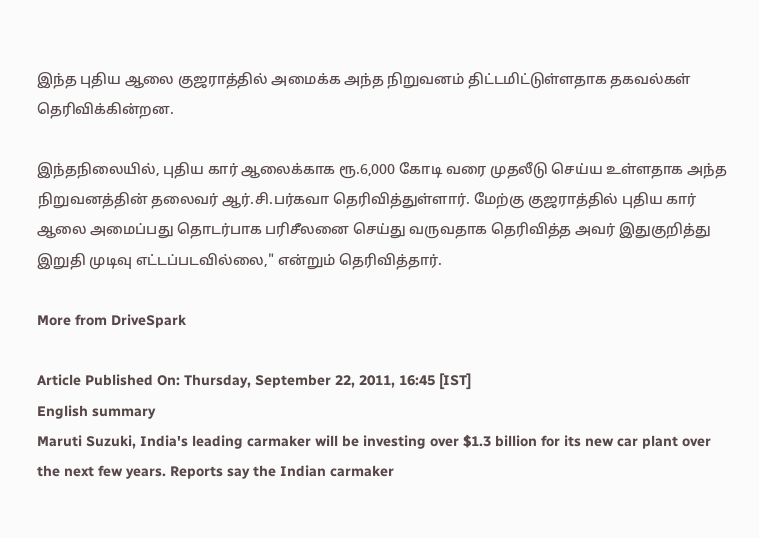இந்த புதிய ஆலை குஜராத்தில் அமைக்க அந்த நிறுவனம் திட்டமிட்டுள்ளதாக தகவல்கள் தெரிவிக்கின்றன.

இந்தநிலையில், புதிய கார் ஆலைக்காக ரூ.6,000 கோடி வரை முதலீடு செய்ய உள்ளதாக அந்த நிறுவனத்தின் தலைவர் ஆர்.சி.பர்கவா தெரிவித்துள்ளார். மேற்கு குஜராத்தில் புதிய கார் ஆலை அமைப்பது தொடர்பாக பரிசீலனை செய்து வருவதாக தெரிவித்த அவர் இதுகுறித்து இறுதி முடிவு எட்டப்படவில்லை," என்றும் தெரிவித்தார்.

More from DriveSpark

Article Published On: Thursday, September 22, 2011, 16:45 [IST]
English summary
Maruti Suzuki, India's leading carmaker will be investing over $1.3 billion for its new car plant over the next few years. Reports say the Indian carmaker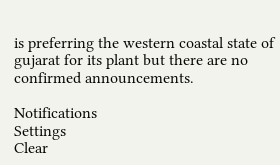is preferring the western coastal state of gujarat for its plant but there are no confirmed announcements.

Notifications
Settings
Clear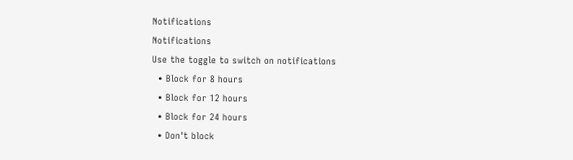Notifications
Notifications
Use the toggle to switch on notifications
  • Block for 8 hours
  • Block for 12 hours
  • Block for 24 hours
  • Don't block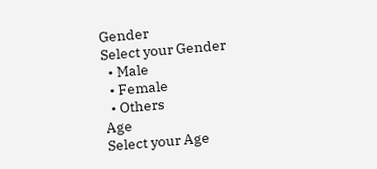Gender
Select your Gender
  • Male
  • Female
  • Others
Age
Select your Age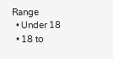Range
  • Under 18
  • 18 to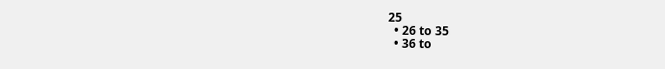25
  • 26 to 35
  • 36 to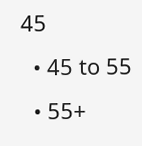45
  • 45 to 55
  • 55+